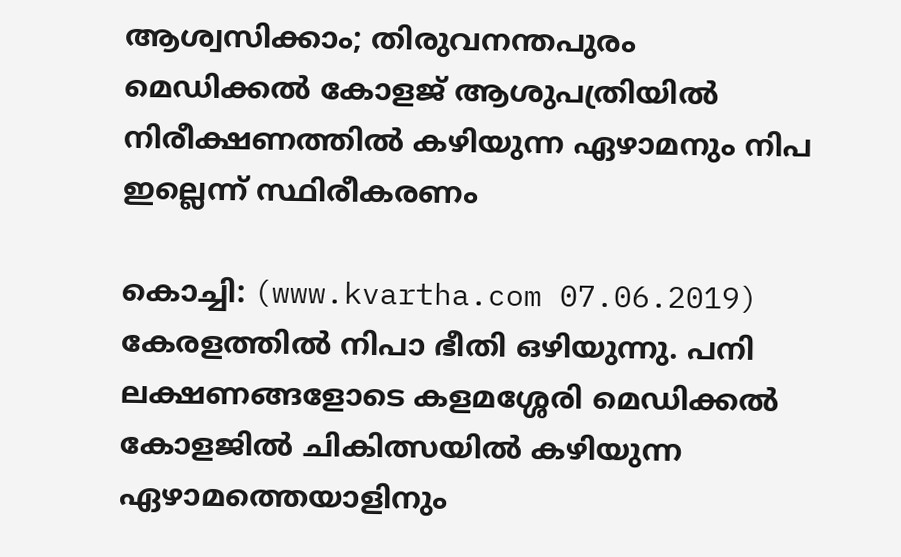ആശ്വസിക്കാം; തിരുവനന്തപുരം മെഡിക്കല്‍ കോളജ് ആശുപത്രിയില്‍ നിരീക്ഷണത്തില്‍ കഴിയുന്ന ഏഴാമനും നിപ ഇല്ലെന്ന് സ്ഥിരീകരണം

കൊച്ചി: (www.kvartha.com 07.06.2019) കേരളത്തില്‍ നിപാ ഭീതി ഒഴിയുന്നു. പനി ലക്ഷണങ്ങളോടെ കളമശ്ശേരി മെഡിക്കല്‍ കോളജില്‍ ചികിത്സയില്‍ കഴിയുന്ന ഏഴാമത്തെയാളിനും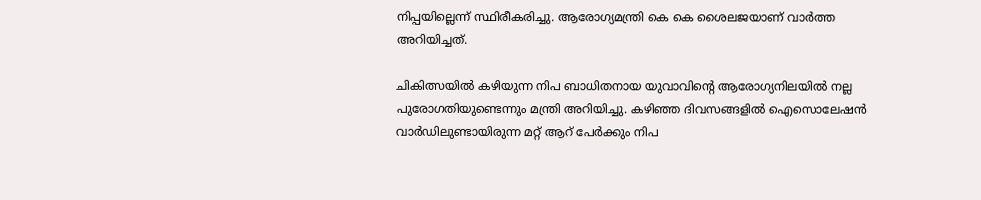നിപ്പയില്ലെന്ന് സ്ഥിരീകരിച്ചു. ആരോഗ്യമന്ത്രി കെ കെ ശൈലജയാണ് വാര്‍ത്ത അറിയിച്ചത്.

ചികിത്സയില്‍ കഴിയുന്ന നിപ ബാധിതനായ യുവാവിന്റെ ആരോഗ്യനിലയില്‍ നല്ല പുരോഗതിയുണ്ടെന്നും മന്ത്രി അറിയിച്ചു. കഴിഞ്ഞ ദിവസങ്ങളില്‍ ഐസൊലേഷന്‍ വാര്‍ഡിലുണ്ടായിരുന്ന മറ്റ് ആറ് പേര്‍ക്കും നിപ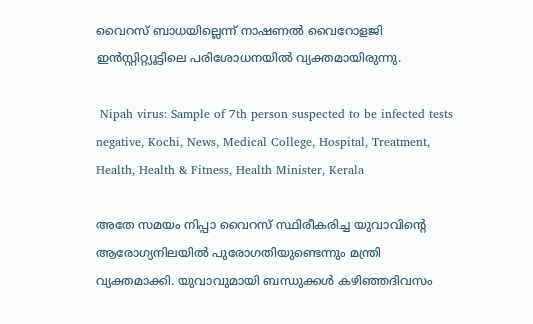വൈറസ് ബാധയില്ലെന്ന് നാഷണല്‍ വൈറോളജി ഇന്‍സ്റ്റിറ്റ്യൂട്ടിലെ പരിശോധനയില്‍ വ്യക്തമായിരുന്നു.

 Nipah virus: Sample of 7th person suspected to be infected tests negative, Kochi, News, Medical College, Hospital, Treatment, Health, Health & Fitness, Health Minister, Kerala

അതേ സമയം നിപ്പാ വൈറസ് സ്ഥിരീകരിച്ച യുവാവിന്റെ ആരോഗ്യനിലയില്‍ പുരോഗതിയുണ്ടെന്നും മന്ത്രി വ്യക്തമാക്കി. യുവാവുമായി ബന്ധുക്കള്‍ കഴിഞ്ഞദിവസം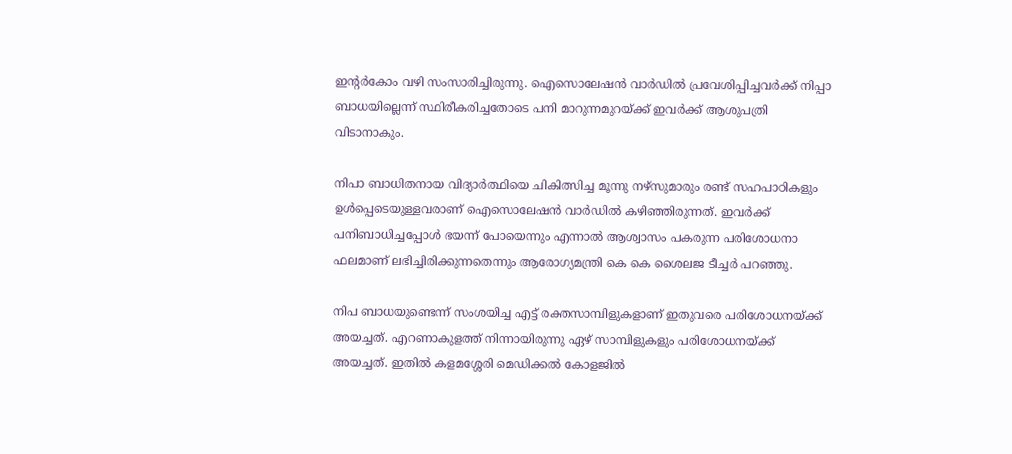ഇന്റര്‍കോം വഴി സംസാരിച്ചിരുന്നു. ഐസൊലേഷന്‍ വാര്‍ഡില്‍ പ്രവേശിപ്പിച്ചവര്‍ക്ക് നിപ്പാ ബാധയില്ലെന്ന് സ്ഥിരീകരിച്ചതോടെ പനി മാറുന്നമുറയ്ക്ക് ഇവര്‍ക്ക് ആശുപത്രി വിടാനാകും.

നിപാ ബാധിതനായ വിദ്യാര്‍ത്ഥിയെ ചികിത്സിച്ച മൂന്നു നഴ്സുമാരും രണ്ട് സഹപാഠികളും ഉള്‍പ്പെടെയുള്ളവരാണ് ഐസൊലേഷന്‍ വാര്‍ഡില്‍ കഴിഞ്ഞിരുന്നത്. ഇവര്‍ക്ക് പനിബാധിച്ചപ്പോള്‍ ഭയന്ന് പോയെന്നും എന്നാല്‍ ആശ്വാസം പകരുന്ന പരിശോധനാ ഫലമാണ് ലഭിച്ചിരിക്കുന്നതെന്നും ആരോഗ്യമന്ത്രി കെ കെ ശൈലജ ടീച്ചര്‍ പറഞ്ഞു.

നിപ ബാധയുണ്ടെന്ന് സംശയിച്ച എട്ട് രക്തസാമ്പിളുകളാണ് ഇതുവരെ പരിശോധനയ്ക്ക് അയച്ചത്. എറണാകുളത്ത് നിന്നായിരുന്നു ഏഴ് സാമ്പിളുകളും പരിശോധനയ്ക്ക് അയച്ചത്. ഇതില്‍ കളമശ്ശേരി മെഡിക്കല്‍ കോളജില്‍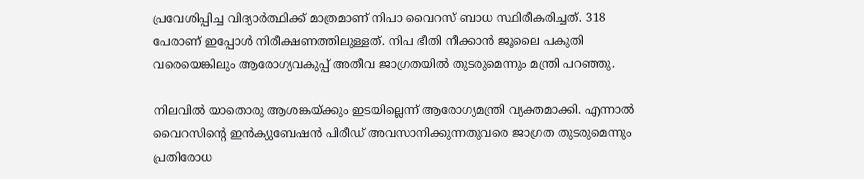പ്രവേശിപ്പിച്ച വിദ്യാര്‍ത്ഥിക്ക് മാത്രമാണ് നിപാ വൈറസ് ബാധ സ്ഥിരീകരിച്ചത്. 318 പേരാണ് ഇപ്പോള്‍ നിരീക്ഷണത്തിലുള്ളത്. നിപ ഭീതി നീക്കാന്‍ ജൂലൈ പകുതി വരെയെങ്കിലും ആരോഗ്യവകുപ്പ് അതീവ ജാഗ്രതയില്‍ തുടരുമെന്നും മന്ത്രി പറഞ്ഞു.

നിലവില്‍ യാതൊരു ആശങ്കയ്ക്കും ഇടയില്ലെന്ന് ആരോഗ്യമന്ത്രി വ്യക്തമാക്കി. എന്നാല്‍ വൈറസിന്റെ ഇന്‍ക്യുബേഷന്‍ പിരീഡ് അവസാനിക്കുന്നതുവരെ ജാഗ്രത തുടരുമെന്നും പ്രതിരോധ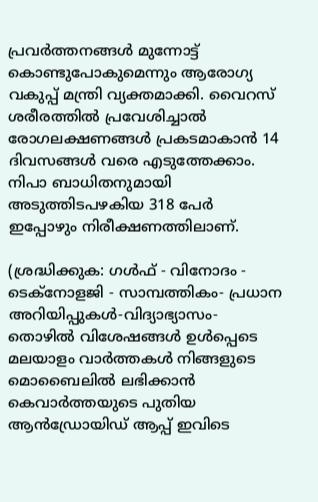പ്രവര്‍ത്തനങ്ങള്‍ മുന്നോട്ട് കൊണ്ടുപോകുമെന്നും ആരോഗ്യ വകുപ്പ് മന്ത്രി വ്യക്തമാക്കി. വൈറസ് ശരീരത്തില്‍ പ്രവേശിച്ചാല്‍ രോഗലക്ഷണങ്ങള്‍ പ്രകടമാകാന്‍ 14 ദിവസങ്ങള്‍ വരെ എടുത്തേക്കാം. നിപാ ബാധിതനുമായി അടുത്തിടപഴകിയ 318 പേര്‍ ഇപ്പോഴും നിരീക്ഷണത്തിലാണ്.

(ശ്രദ്ധിക്കുക: ഗൾഫ് - വിനോദം - ടെക്നോളജി - സാമ്പത്തികം- പ്രധാന അറിയിപ്പുകൾ-വിദ്യാഭ്യാസം-തൊഴിൽ വിശേഷങ്ങൾ ഉൾപ്പെടെ മലയാളം വാർത്തകൾ നിങ്ങളുടെ മൊബൈലിൽ ലഭിക്കാൻ കെവാർത്തയുടെ പുതിയ ആൻഡ്രോയിഡ് ആപ്പ് ഇവിടെ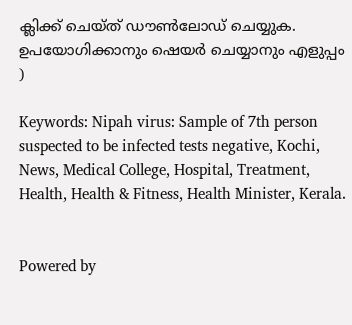ക്ലിക്ക് ചെയ്ത് ഡൗൺലോഡ് ചെയ്യുക. ഉപയോഗിക്കാനും ഷെയർ ചെയ്യാനും എളുപ്പം )

Keywords: Nipah virus: Sample of 7th person suspected to be infected tests negative, Kochi, News, Medical College, Hospital, Treatment, Health, Health & Fitness, Health Minister, Kerala.


Powered by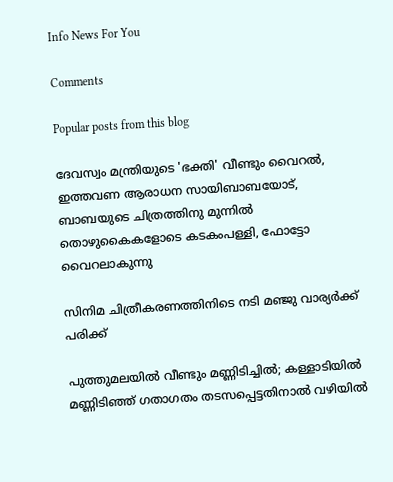Info News For You

Comments

Popular posts from this blog

ദേവസ്വം മന്ത്രിയുടെ 'ഭക്തി' വീണ്ടും വൈറല്‍, ഇത്തവണ ആരാധന സായിബാബയോട്, ബാബയുടെ ചിത്രത്തിനു മുന്നില്‍ തൊഴുകൈകളോടെ കടകംപള്ളി, ഫോട്ടോ വൈറലാകുന്നു

സിനിമ ചിത്രീകരണത്തിനിടെ നടി മഞ്ജു വാര്യര്‍ക്ക് പരിക്ക്

പുത്തുമലയില്‍ വീണ്ടും മണ്ണിടിച്ചില്‍; കള്ളാടിയില്‍ മണ്ണിടിഞ്ഞ് ഗതാഗതം തടസപ്പെട്ടതിനാല്‍ വഴിയില്‍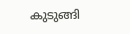കുടുങ്ങി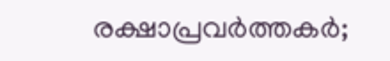രക്ഷാപ്രവര്‍ത്തകര്‍;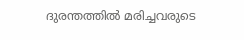ദുരന്തത്തില്‍ മരിച്ചവരുടെ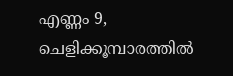എണ്ണം 9, ചെളിക്കൂമ്പാരത്തില്‍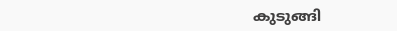കുടുങ്ങി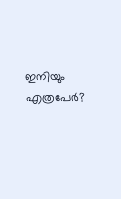ഇനിയും എത്രപേര്‍?